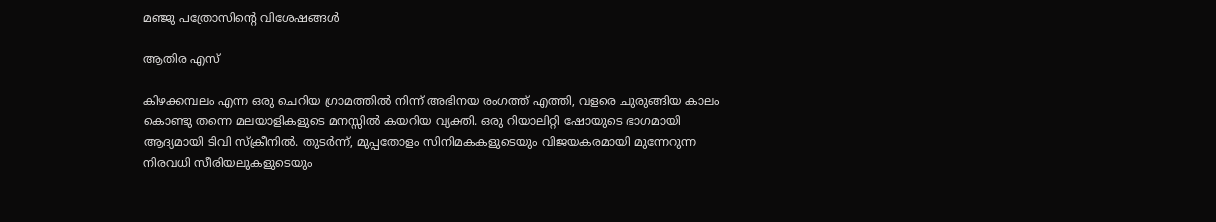മഞ്ജു പത്രോസിന്റെ വിശേഷങ്ങള്‍

ആതിര എസ്

കിഴക്കമ്പലം എന്ന ഒരു ചെറിയ ഗ്രാമത്തില്‍ നിന്ന് അഭിനയ രംഗത്ത് എത്തി, വളരെ ചുരുങ്ങിയ കാലം കൊണ്ടു തന്നെ മലയാളികളുടെ മനസ്സില്‍ കയറിയ വ്യക്തി. ഒരു റിയാലിറ്റി ഷോയുടെ ഭാഗമായി ആദ്യമായി ടിവി സ്‌ക്രീനില്‍. തുടര്‍ന്ന്, മുപ്പതോളം സിനിമകകളുടെയും വിജയകരമായി മുന്നേറുന്ന നിരവധി സീരിയലുകളുടെയും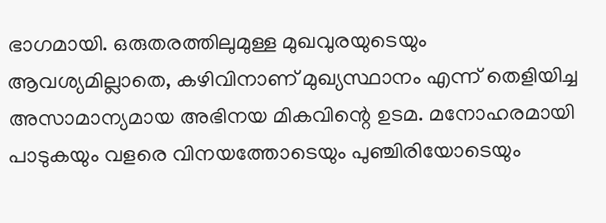ഭാഗമായി. ഒരുതരത്തിലുമുള്ള മുഖവുരയുടെയും ആവശ്യമില്ലാതെ, കഴിവിനാണ് മുഖ്യസ്ഥാനം എന്ന് തെളിയിച്ച അസാമാന്യമായ അഭിനയ മികവിന്റെ ഉടമ. മനോഹരമായി പാടുകയും വളരെ വിനയത്തോടെയും പുഞ്ചിരിയോടെയും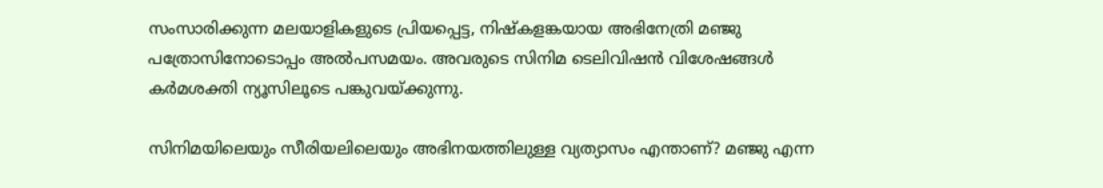സംസാരിക്കുന്ന മലയാളികളുടെ പ്രിയപ്പെട്ട, നിഷ്‌കളങ്കയായ അഭിനേത്രി മഞ്ജു പത്രോസിനോടൊപ്പം അല്‍പസമയം. അവരുടെ സിനിമ ടെലിവിഷന്‍ വിശേഷങ്ങള്‍ കര്‍മശക്തി ന്യൂസിലൂടെ പങ്കുവയ്ക്കുന്നു.

സിനിമയിലെയും സീരിയലിലെയും അഭിനയത്തിലുള്ള വ്യത്യാസം എന്താണ്? മഞ്ജു എന്ന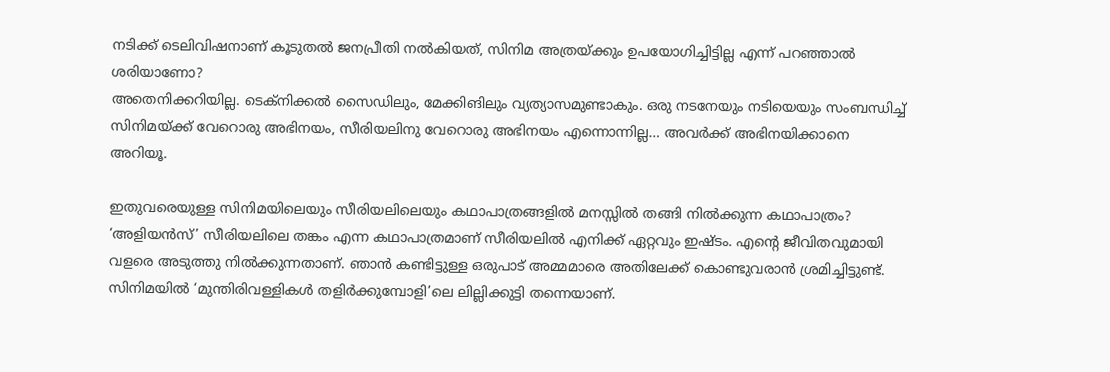നടിക്ക് ടെലിവിഷനാണ് കൂടുതല്‍ ജനപ്രീതി നല്‍കിയത്, സിനിമ അത്രയ്ക്കും ഉപയോഗിച്ചിട്ടില്ല എന്ന് പറഞ്ഞാല്‍ ശരിയാണോ?
അതെനിക്കറിയില്ല. ടെക്‌നിക്കല്‍ സൈഡിലും, മേക്കിങിലും വ്യത്യാസമുണ്ടാകും. ഒരു നടനേയും നടിയെയും സംബന്ധിച്ച് സിനിമയ്ക്ക് വേറൊരു അഭിനയം, സീരിയലിനു വേറൊരു അഭിനയം എന്നൊന്നില്ല… അവര്‍ക്ക് അഭിനയിക്കാനെ അറിയൂ.

ഇതുവരെയുള്ള സിനിമയിലെയും സീരിയലിലെയും കഥാപാത്രങ്ങളില്‍ മനസ്സില്‍ തങ്ങി നില്‍ക്കുന്ന കഥാപാത്രം?
‘അളിയന്‍സ്’ സീരിയലിലെ തങ്കം എന്ന കഥാപാത്രമാണ് സീരിയലില്‍ എനിക്ക് ഏറ്റവും ഇഷ്ടം. എന്റെ ജീവിതവുമായി വളരെ അടുത്തു നില്‍ക്കുന്നതാണ്. ഞാന്‍ കണ്ടിട്ടുള്ള ഒരുപാട് അമ്മമാരെ അതിലേക്ക് കൊണ്ടുവരാന്‍ ശ്രമിച്ചിട്ടുണ്ട്. സിനിമയില്‍ ‘മുന്തിരിവള്ളികള്‍ തളിര്‍ക്കുമ്പോളി’ലെ ലില്ലിക്കുട്ടി തന്നെയാണ്.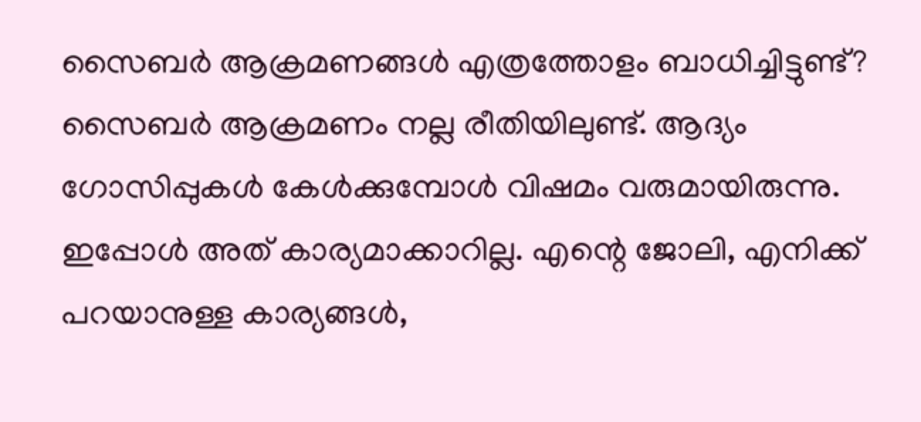സൈബര്‍ ആക്രമണങ്ങള്‍ എത്രത്തോളം ബാധിച്ചിട്ടുണ്ട്?
സൈബര്‍ ആക്രമണം നല്ല രീതിയിലുണ്ട്. ആദ്യം ഗോസിപ്പുകള്‍ കേള്‍ക്കുമ്പോള്‍ വിഷമം വരുമായിരുന്നു. ഇപ്പോള്‍ അത് കാര്യമാക്കാറില്ല. എന്റെ ജോലി, എനിക്ക് പറയാനുള്ള കാര്യങ്ങള്‍,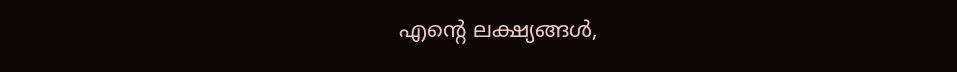എന്റെ ലക്ഷ്യങ്ങള്‍,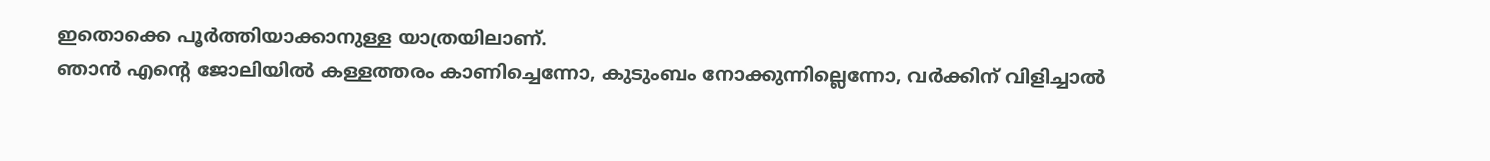ഇതൊക്കെ പൂര്‍ത്തിയാക്കാനുള്ള യാത്രയിലാണ്.
ഞാന്‍ എന്റെ ജോലിയില്‍ കള്ളത്തരം കാണിച്ചെന്നോ, കുടുംബം നോക്കുന്നില്ലെന്നോ, വര്‍ക്കിന് വിളിച്ചാല്‍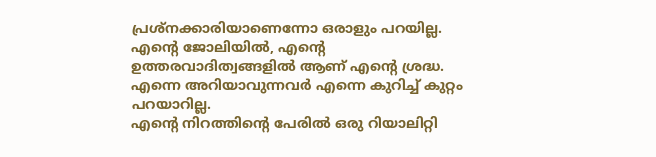പ്രശ്‌നക്കാരിയാണെന്നോ ഒരാളും പറയില്ല. എന്റെ ജോലിയില്‍, എന്റെ ഉത്തരവാദിത്വങ്ങളില്‍ ആണ് എന്റെ ശ്രദ്ധ. എന്നെ അറിയാവുന്നവര്‍ എന്നെ കുറിച്ച് കുറ്റം പറയാറില്ല.
എന്റെ നിറത്തിന്റെ പേരില്‍ ഒരു റിയാലിറ്റി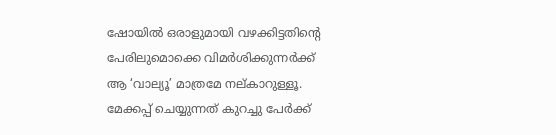ഷോയില്‍ ഒരാളുമായി വഴക്കിട്ടതിന്റെ പേരിലുമൊക്കെ വിമര്‍ശിക്കുന്നര്‍ക്ക് ആ ‘വാല്യൂ’ മാത്രമേ നല്കാറുള്ളൂ. മേക്കപ്പ് ചെയ്യുന്നത് കുറച്ചു പേര്‍ക്ക്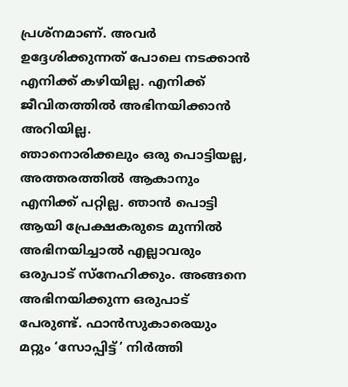പ്രശ്‌നമാണ്. അവര്‍ ഉദ്ദേശിക്കുന്നത് പോലെ നടക്കാന്‍ എനിക്ക് കഴിയില്ല. എനിക്ക് ജീവിതത്തില്‍ അഭിനയിക്കാന്‍ അറിയില്ല.
ഞാനൊരിക്കലും ഒരു പൊട്ടിയല്ല, അത്തരത്തില്‍ ആകാനും എനിക്ക് പറ്റില്ല. ഞാന്‍ പൊട്ടി ആയി പ്രേക്ഷകരുടെ മുന്നില്‍ അഭിനയിച്ചാല്‍ എല്ലാവരും ഒരുപാട് സ്‌നേഹിക്കും. അങ്ങനെ അഭിനയിക്കുന്ന ഒരുപാട് പേരുണ്ട്. ഫാന്‍സുകാരെയും മറ്റും ‘സോപ്പിട്ട്’ നിര്‍ത്തി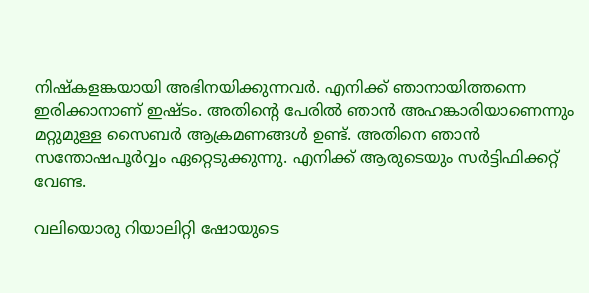നിഷ്‌കളങ്കയായി അഭിനയിക്കുന്നവര്‍. എനിക്ക് ഞാനായിത്തന്നെ ഇരിക്കാനാണ് ഇഷ്ടം. അതിന്റെ പേരില്‍ ഞാന്‍ അഹങ്കാരിയാണെന്നും മറ്റുമുള്ള സൈബര്‍ ആക്രമണങ്ങള്‍ ഉണ്ട്. അതിനെ ഞാന്‍ സന്തോഷപൂര്‍വ്വം ഏറ്റെടുക്കുന്നു. എനിക്ക് ആരുടെയും സര്‍ട്ടിഫിക്കറ്റ് വേണ്ട.

വലിയൊരു റിയാലിറ്റി ഷോയുടെ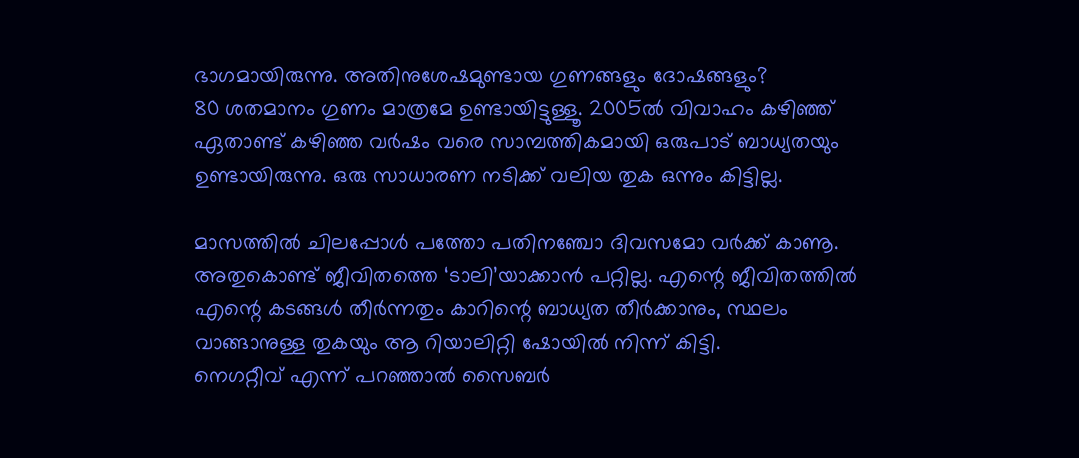ഭാഗമായിരുന്നു. അതിനുശേഷമുണ്ടായ ഗുണങ്ങളും ദോഷങ്ങളും?
80 ശതമാനം ഗുണം മാത്രമേ ഉണ്ടായിട്ടുള്ളൂ. 2005ല്‍ വിവാഹം കഴിഞ്ഞ് ഏതാണ്ട് കഴിഞ്ഞ വര്‍ഷം വരെ സാമ്പത്തികമായി ഒരുപാട് ബാധ്യതയും ഉണ്ടായിരുന്നു. ഒരു സാധാരണ നടിക്ക് വലിയ തുക ഒന്നും കിട്ടില്ല.

മാസത്തില്‍ ചിലപ്പോള്‍ പത്തോ പതിനഞ്ചോ ദിവസമോ വര്‍ക്ക് കാണൂ. അതുകൊണ്ട് ജീവിതത്തെ ‘ടാലി’യാക്കാന്‍ പറ്റില്ല. എന്റെ ജീവിതത്തില്‍ എന്റെ കടങ്ങള്‍ തീര്‍ന്നതും കാറിന്റെ ബാധ്യത തീര്‍ക്കാനും, സ്ഥലം വാങ്ങാനുള്ള തുകയും ആ റിയാലിറ്റി ഷോയില്‍ നിന്ന് കിട്ടി.
നെഗറ്റീവ് എന്ന് പറഞ്ഞാല്‍ സൈബര്‍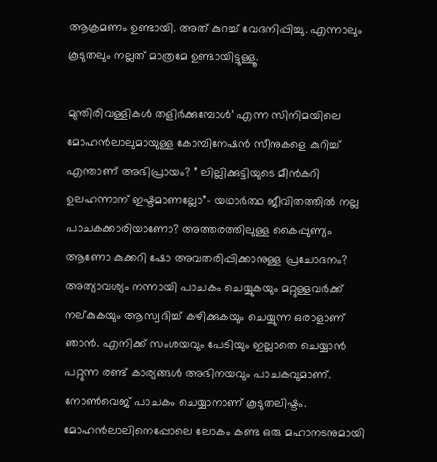ആക്രമണം ഉണ്ടായി. അത് കുറച്ച് വേദനിപ്പിച്ചു. എന്നാലും കൂടുതലും നല്ലത് മാത്രമേ ഉണ്ടായിട്ടുള്ളൂ.

മുന്തിരിവള്ളികള്‍ തളിര്‍ക്കുമ്പോള്‍’ എന്ന സിനിമയിലെ മോഹന്‍ലാലുമായുള്ള കോമ്പിനേഷന്‍ സീനുകളെ കുറിച്ച് എന്താണ് അഭിപ്രായം? ” ലില്ലിക്കുട്ടിയുടെ മീന്‍കറി ഉലഹന്നാന് ഇഷ്ടമാണല്ലോ”- യഥാര്‍ത്ഥ ജീവിതത്തില്‍ നല്ല പാചകക്കാരിയാണോ? അത്തരത്തിലുള്ള കൈപ്പുണ്യം ആണോ കുക്കറി ഷോ അവതരിപ്പിക്കാനുള്ള പ്രചോദനം?
അത്യാവശ്യം നന്നായി പാചകം ചെയ്യുകയും മറ്റുള്ളവര്‍ക്ക് നല്കുകയും ആസ്വദിച്ച് കഴിക്കുകയും ചെയ്യുന്ന ഒരാളാണ് ഞാന്‍. എനിക്ക് സംശയവും പേടിയും ഇല്ലാതെ ചെയ്യാന്‍ പറ്റുന്ന രണ്ട് കാര്യങ്ങള്‍ അഭിനയവും പാചകവുമാണ്. നോണ്‍വെജ് പാചകം ചെയ്യാനാണ് കൂടുതലിഷ്ടം.
മോഹന്‍ലാലിനെപ്പോലെ ലോകം കണ്ട ഒരു മഹാനടനുമായി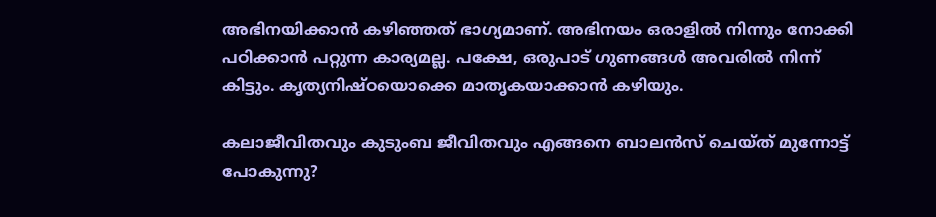അഭിനയിക്കാന്‍ കഴിഞ്ഞത് ഭാഗ്യമാണ്. അഭിനയം ഒരാളില്‍ നിന്നും നോക്കി പഠിക്കാന്‍ പറ്റുന്ന കാര്യമല്ല. പക്ഷേ, ഒരുപാട് ഗുണങ്ങള്‍ അവരില്‍ നിന്ന് കിട്ടും. കൃത്യനിഷ്ഠയൊക്കെ മാതൃകയാക്കാന്‍ കഴിയും.

കലാജീവിതവും കുടുംബ ജീവിതവും എങ്ങനെ ബാലന്‍സ് ചെയ്ത് മുന്നോട്ട് പോകുന്നു?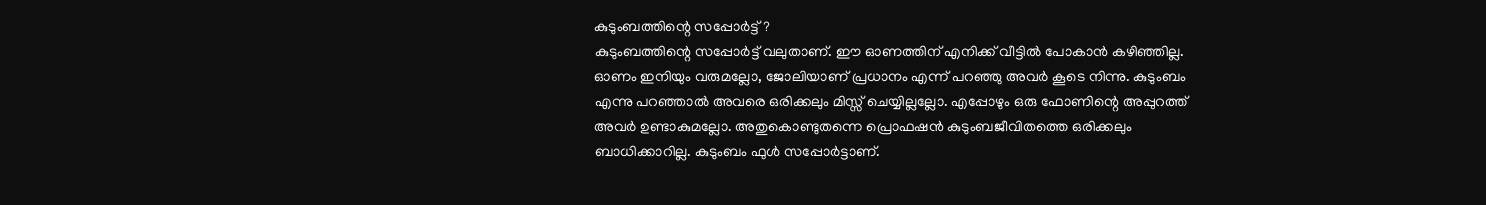കുടുംബത്തിന്റെ സപ്പോര്‍ട്ട്?
കുടുംബത്തിന്റെ സപ്പോര്‍ട്ട് വലുതാണ്. ഈ ഓണത്തിന് എനിക്ക് വീട്ടില്‍ പോകാന്‍ കഴിഞ്ഞില്ല. ഓണം ഇനിയും വരുമല്ലോ, ജോലിയാണ് പ്രധാനം എന്ന് പറഞ്ഞു അവര്‍ കൂടെ നിന്നു. കുടുംബം എന്നു പറഞ്ഞാല്‍ അവരെ ഒരിക്കലും മിസ്സ് ചെയ്യില്ലല്ലോ. എപ്പോഴും ഒരു ഫോണിന്റെ അപ്പുറത്ത് അവര്‍ ഉണ്ടാകുമല്ലോ. അതുകൊണ്ടുതന്നെ പ്രൊഫഷന്‍ കുടുംബജീവിതത്തെ ഒരിക്കലും ബാധിക്കാറില്ല. കുടുംബം ഫുള്‍ സപ്പോര്‍ട്ടാണ്.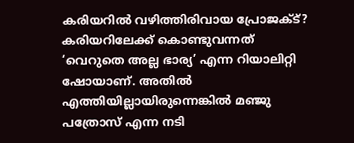കരിയറില്‍ വഴിത്തിരിവായ പ്രോജക്ട്?
കരിയറിലേക്ക് കൊണ്ടുവന്നത് ‘വെറുതെ അല്ല ഭാര്യ’ എന്ന റിയാലിറ്റി ഷോയാണ്. അതില്‍ എത്തിയില്ലായിരുന്നെങ്കില്‍ മഞ്ജു പത്രോസ് എന്ന നടി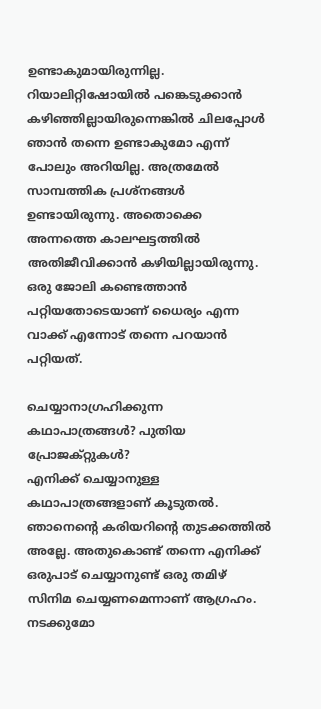ഉണ്ടാകുമായിരുന്നില്ല. റിയാലിറ്റിഷോയില്‍ പങ്കെടുക്കാന്‍ കഴിഞ്ഞില്ലായിരുന്നെങ്കില്‍ ചിലപ്പോള്‍ ഞാന്‍ തന്നെ ഉണ്ടാകുമോ എന്ന് പോലും അറിയില്ല. അത്രമേല്‍ സാമ്പത്തിക പ്രശ്‌നങ്ങള്‍ ഉണ്ടായിരുന്നു. അതൊക്കെ അന്നത്തെ കാലഘട്ടത്തില്‍ അതിജീവിക്കാന്‍ കഴിയില്ലായിരുന്നു. ഒരു ജോലി കണ്ടെത്താന്‍ പറ്റിയതോടെയാണ് ധൈര്യം എന്ന വാക്ക് എന്നോട് തന്നെ പറയാന്‍ പറ്റിയത്.

ചെയ്യാനാഗ്രഹിക്കുന്ന കഥാപാത്രങ്ങള്‍? പുതിയ പ്രോജക്റ്റുകള്‍?
എനിക്ക് ചെയ്യാനുള്ള കഥാപാത്രങ്ങളാണ് കൂടുതല്‍. ഞാനെന്റെ കരിയറിന്റെ തുടക്കത്തില്‍ അല്ലേ. അതുകൊണ്ട് തന്നെ എനിക്ക് ഒരുപാട് ചെയ്യാനുണ്ട് ഒരു തമിഴ് സിനിമ ചെയ്യണമെന്നാണ് ആഗ്രഹം. നടക്കുമോ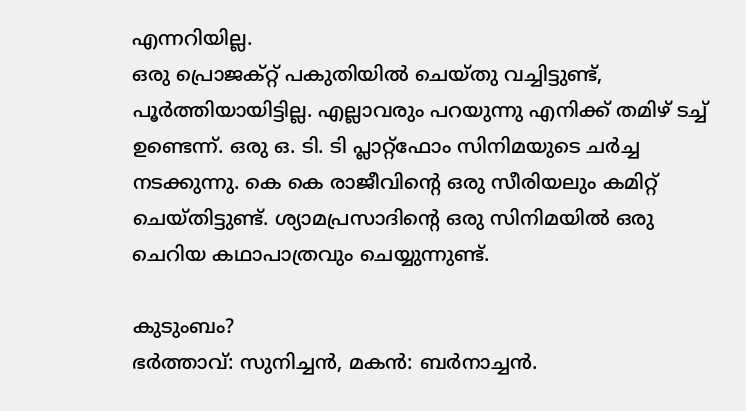എന്നറിയില്ല.
ഒരു പ്രൊജക്റ്റ് പകുതിയില്‍ ചെയ്തു വച്ചിട്ടുണ്ട്, പൂര്‍ത്തിയായിട്ടില്ല. എല്ലാവരും പറയുന്നു എനിക്ക് തമിഴ് ടച്ച് ഉണ്ടെന്ന്. ഒരു ഒ. ടി. ടി പ്ലാറ്റ്‌ഫോം സിനിമയുടെ ചര്‍ച്ച നടക്കുന്നു. കെ കെ രാജീവിന്റെ ഒരു സീരിയലും കമിറ്റ് ചെയ്തിട്ടുണ്ട്. ശ്യാമപ്രസാദിന്റെ ഒരു സിനിമയില്‍ ഒരു ചെറിയ കഥാപാത്രവും ചെയ്യുന്നുണ്ട്.

കുടുംബം?
ഭര്‍ത്താവ്: സുനിച്ചന്‍, മകന്‍: ബര്‍നാച്ചന്‍.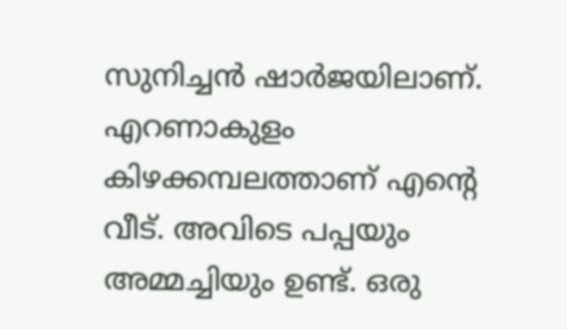സുനിച്ചന്‍ ഷാര്‍ജയിലാണ്. എറണാകുളം കിഴക്കമ്പലത്താണ് എന്റെ വീട്. അവിടെ പപ്പയും അമ്മച്ചിയും ഉണ്ട്. ഒരു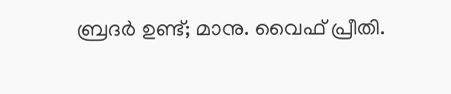ബ്രദര്‍ ഉണ്ട്; മാനു. വൈഫ് പ്രീതി.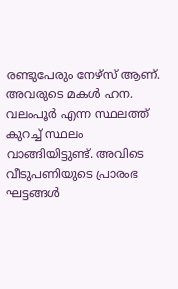രണ്ടുപേരും നേഴ്‌സ് ആണ്. അവരുടെ മകള്‍ ഹന. വലംപൂര്‍ എന്ന സ്ഥലത്ത് കുറച്ച് സ്ഥലം വാങ്ങിയിട്ടുണ്ട്. അവിടെ വീടുപണിയുടെ പ്രാരംഭ ഘട്ടങ്ങള്‍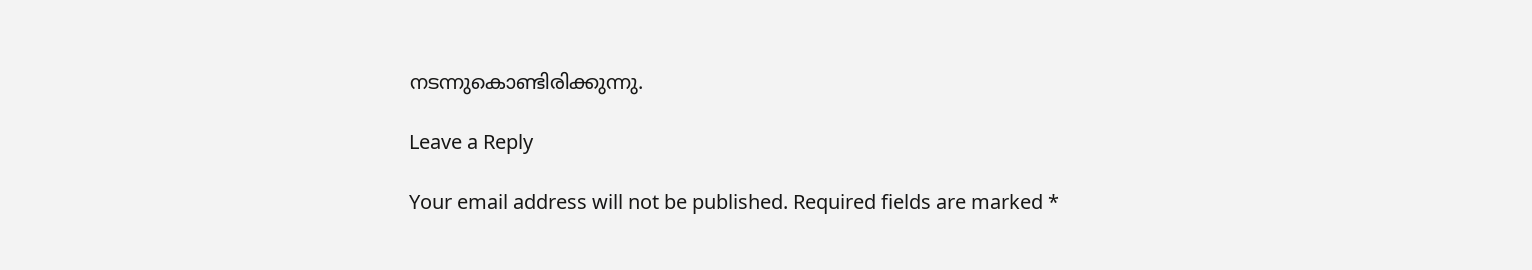നടന്നുകൊണ്ടിരിക്കുന്നു.

Leave a Reply

Your email address will not be published. Required fields are marked *